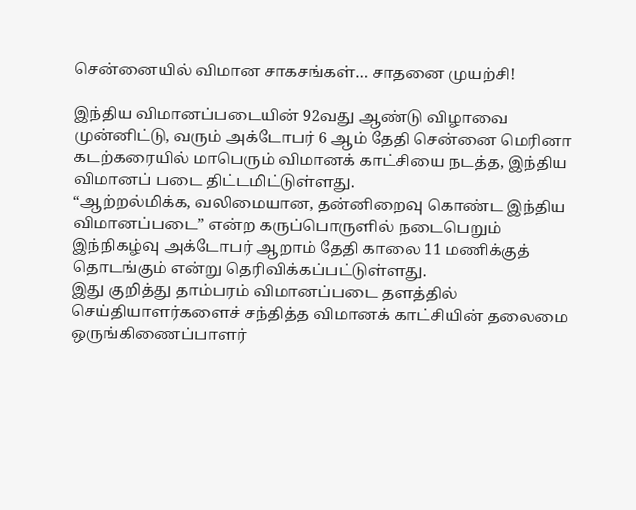சென்னையில் விமான சாகசங்கள்… சாதனை முயற்சி!

இந்திய விமானப்படையின் 92வது ஆண்டு விழாவை முன்னிட்டு, வரும் அக்டோபர் 6 ஆம் தேதி சென்னை மெரினா கடற்கரையில் மாபெரும் விமானக் காட்சியை நடத்த, இந்திய விமானப் படை திட்டமிட்டுள்ளது.
“ஆற்றல்மிக்க, வலிமையான, தன்னிறைவு கொண்ட இந்திய விமானப்படை” என்ற கருப்பொருளில் நடைபெறும் இந்நிகழ்வு அக்டோபர் ஆறாம் தேதி காலை 11 மணிக்குத் தொடங்கும் என்று தெரிவிக்கப்பட்டுள்ளது.
இது குறித்து தாம்பரம் விமானப்படை தளத்தில் செய்தியாளர்களைச் சந்தித்த விமானக் காட்சியின் தலைமை ஒருங்கிணைப்பாளர்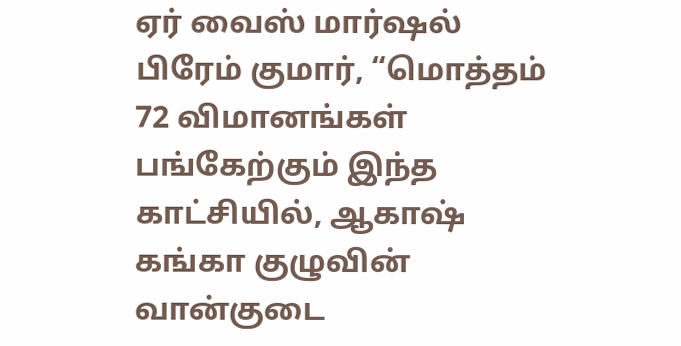ஏர் வைஸ் மார்ஷல் பிரேம் குமார், “மொத்தம் 72 விமானங்கள் பங்கேற்கும் இந்த காட்சியில், ஆகாஷ் கங்கா குழுவின் வான்குடை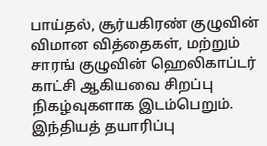பாய்தல், சூர்யகிரண் குழுவின் விமான வித்தைகள், மற்றும் சாரங் குழுவின் ஹெலிகாப்டர் காட்சி ஆகியவை சிறப்பு நிகழ்வுகளாக இடம்பெறும். இந்தியத் தயாரிப்பு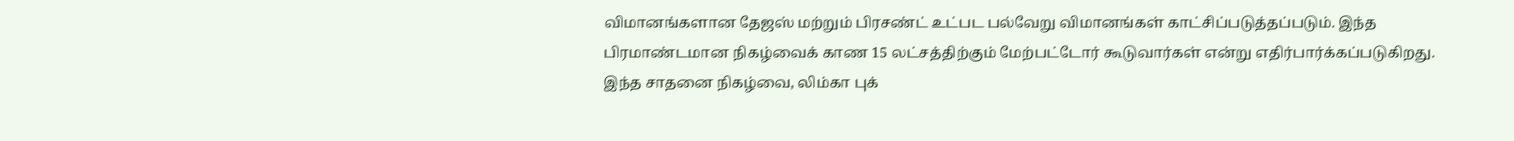விமானங்களான தேஜஸ் மற்றும் பிரசண்ட் உட்பட பல்வேறு விமானங்கள் காட்சிப்படுத்தப்படும். இந்த பிரமாண்டமான நிகழ்வைக் காண 15 லட்சத்திற்கும் மேற்பட்டோர் கூடுவார்கள் என்று எதிர்பார்க்கப்படுகிறது. இந்த சாதனை நிகழ்வை, லிம்கா புக்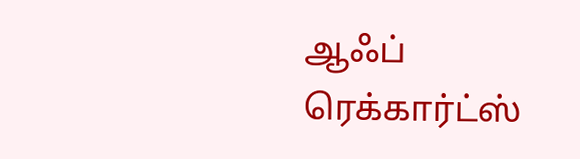ஆஃப் ரெக்கார்ட்ஸ்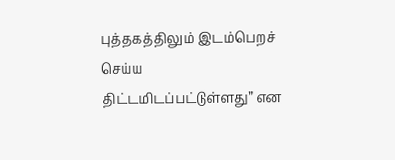புத்தகத்திலும் இடம்பெறச் செய்ய திட்டமிடப்பட்டுள்ளது” என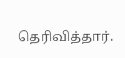தெரிவித்தார்.